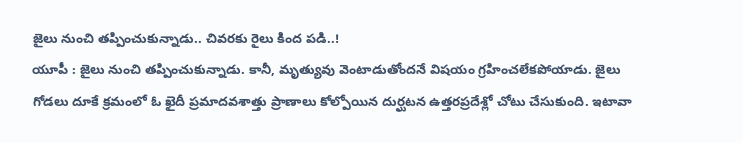జైలు నుంచి తప్పించుకున్నాడు.. చివరకు రైలు కింద పడి..!
యూపీ : జైలు నుంచి తప్పించుకున్నాడు. కానీ, మృత్యువు వెంటాడుతోందనే విషయం గ్రహించలేకపోయాడు. జైలు గోడలు దూకే క్రమంలో ఓ ఖైదీ ప్రమాదవశాత్తు ప్రాణాలు కోల్పోయిన దుర్ఘటన ఉత్తరప్రదేశ్లో చోటు చేసుకుంది. ఇటావా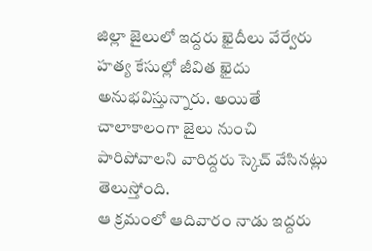జిల్లా జైలులో ఇద్దరు ఖైదీలు వేర్వేరు హత్య కేసుల్లో జీవిత ఖైదు అనుభవిస్తున్నారు. అయితే చాలాకాలంగా జైలు నుంచి పారిపోవాలని వారిద్దరు స్కెచ్ వేసినట్లు తెలుస్తోంది.
ఆ క్రమంలో ఆదివారం నాడు ఇద్దరు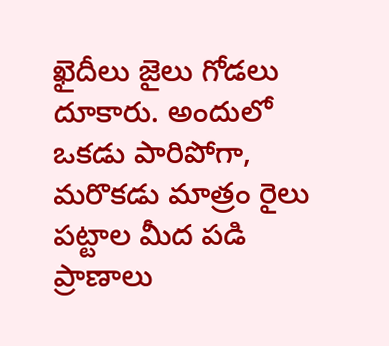ఖైదీలు జైలు గోడలు దూకారు. అందులో ఒకడు పారిపోగా, మరొకడు మాత్రం రైలు పట్టాల మీద పడి ప్రాణాలు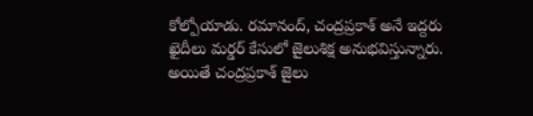కోల్పోయాడు. రమానంద్, చంద్రప్రకాశ్ అనే ఇద్దరు ఖైదీలు మర్డర్ కేసులో జైలుశిక్ష అనుభవిస్తున్నారు. అయితే చంద్రప్రకాశ్ జైలు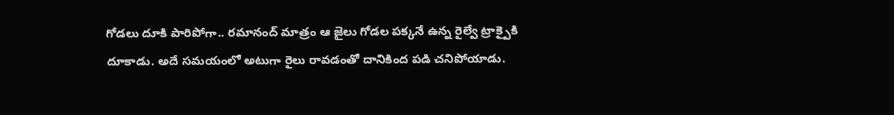గోడలు దూకి పారిపోగా.. రమానంద్ మాత్రం ఆ జైలు గోడల పక్కనే ఉన్న రైల్వే ట్రాక్పైకి దూకాడు. అదే సమయంలో అటుగా రైలు రావడంతో దానికింద పడి చనిపోయాడు.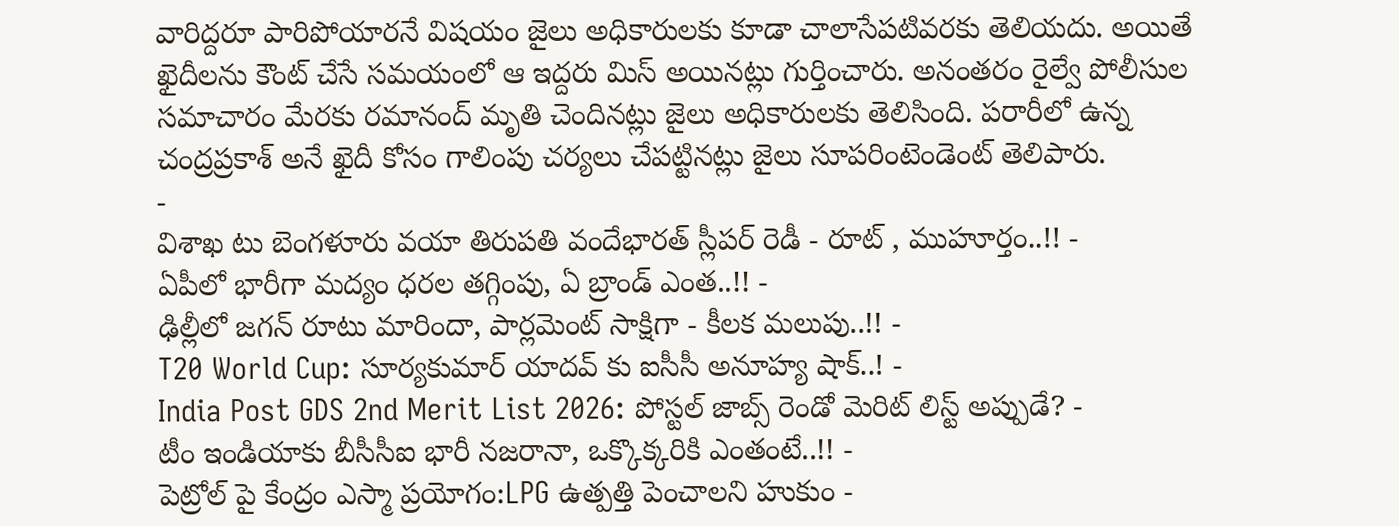వారిద్దరూ పారిపోయారనే విషయం జైలు అధికారులకు కూడా చాలాసేపటివరకు తెలియదు. అయితే ఖైదీలను కౌంట్ చేసే సమయంలో ఆ ఇద్దరు మిస్ అయినట్లు గుర్తించారు. అనంతరం రైల్వే పోలీసుల సమాచారం మేరకు రమానంద్ మృతి చెందినట్లు జైలు అధికారులకు తెలిసింది. పరారీలో ఉన్న చంద్రప్రకాశ్ అనే ఖైదీ కోసం గాలింపు చర్యలు చేపట్టినట్లు జైలు సూపరింటెండెంట్ తెలిపారు.
-
విశాఖ టు బెంగళూరు వయా తిరుపతి వందేభారత్ స్లీపర్ రెడీ - రూట్ , ముహూర్తం..!! -
ఏపీలో భారీగా మద్యం ధరల తగ్గింపు, ఏ బ్రాండ్ ఎంత..!! -
ఢిల్లీలో జగన్ రూటు మారిందా, పార్లమెంట్ సాక్షిగా - కీలక మలుపు..!! -
T20 World Cup: సూర్యకుమార్ యాదవ్ కు ఐసీసీ అనూహ్య షాక్..! -
India Post GDS 2nd Merit List 2026: పోస్టల్ జాబ్స్ రెండో మెరిట్ లిస్ట్ అప్పుడే? -
టీం ఇండియాకు బీసీసీఐ భారీ నజరానా, ఒక్కొక్కరికి ఎంతంటే..!! -
పెట్రోల్ పై కేంద్రం ఎస్మా ప్రయోగం:LPG ఉత్పత్తి పెంచాలని హుకుం -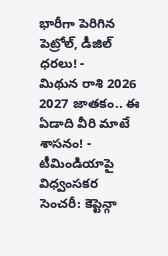భారీగా పెరిగిన పెట్రోల్, డీజిల్ ధరలు! -
మిథున రాశి 2026 2027 జాతకం.. ఈ ఏడాది వీరి మాటే శాసనం! -
టీమిండియాపై విధ్వంసకర సెంచరీ: కెప్టెన్గా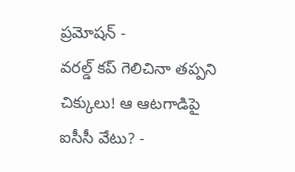ప్రమోషన్ -
వరల్డ్ కప్ గెలిచినా తప్పని చిక్కులు! ఆ ఆటగాడిపై ఐసీసీ వేటు? -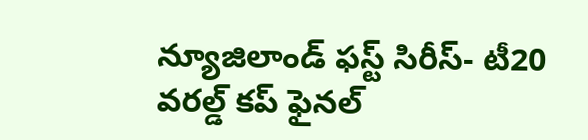న్యూజిలాండ్ ఫస్ట్ సిరీస్- టీ20 వరల్డ్ కప్ ఫైనల్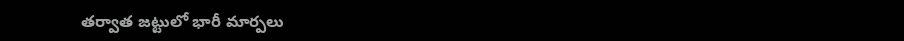తర్వాత జట్టులో భారీ మార్పలు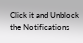Click it and Unblock the Notifications